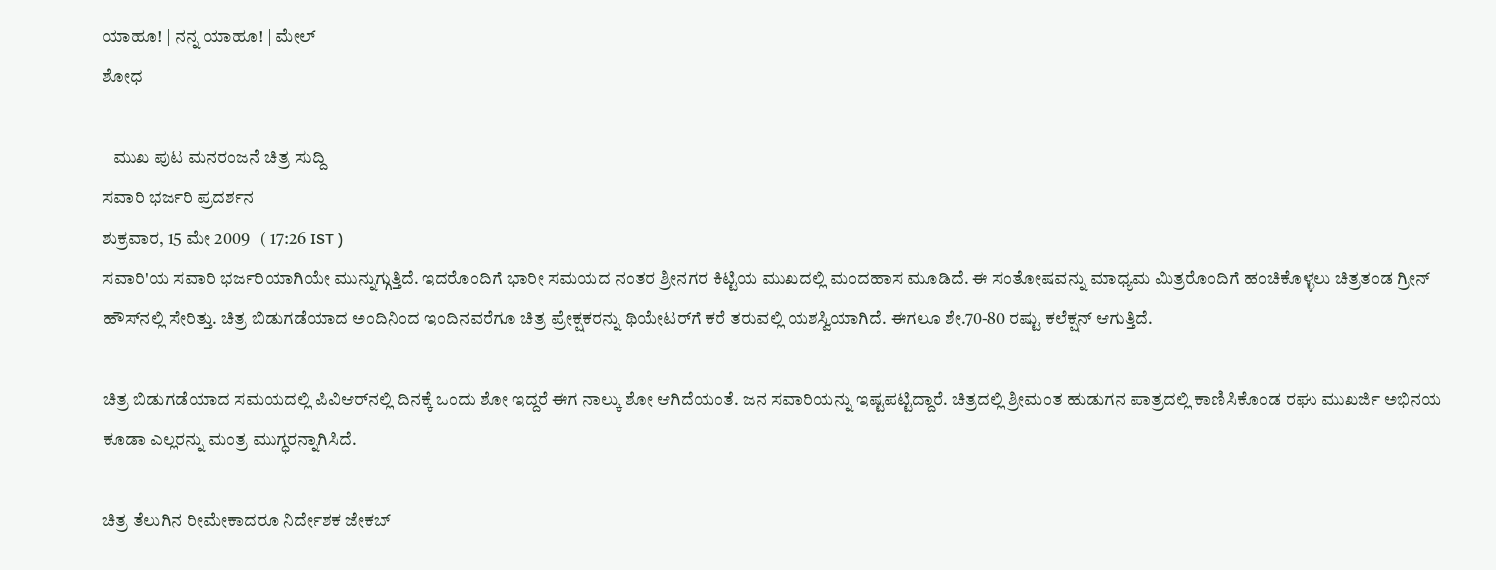ಯಾಹೂ! | ನನ್ನ ಯಾಹೂ! | ಮೇಲ್
ಶೋಧ

   ಮುಖ ಪುಟ ಮನರಂಜನೆ ಚಿತ್ರ ಸುದ್ದಿ
ಸವಾರಿ ಭರ್ಜರಿ ಪ್ರದರ್ಶನ
ಶುಕ್ರವಾರ, 15 ಮೇ 2009   ( 17:26 IST )
ಸವಾರಿ'ಯ ಸವಾರಿ ಭರ್ಜರಿಯಾಗಿಯೇ ಮುನ್ನುಗ್ಗುತ್ತಿದೆ. ಇದರೊಂದಿಗೆ ಭಾರೀ ಸಮಯದ ನಂತರ ಶ್ರೀನಗರ ಕಿಟ್ಟಿಯ ಮುಖದಲ್ಲಿ ಮಂದಹಾಸ ಮೂಡಿದೆ. ಈ ಸಂತೋಷವನ್ನು ಮಾಧ್ಯಮ ಮಿತ್ರರೊಂದಿಗೆ ಹಂಚಿಕೊಳ್ಳಲು ಚಿತ್ರತಂಡ ಗ್ರೀನ್ ಹೌಸ್‌ನಲ್ಲಿ ಸೇರಿತ್ತು. ಚಿತ್ರ ಬಿಡುಗಡೆಯಾದ ಅಂದಿನಿಂದ ಇಂದಿನವರೆಗೂ ಚಿತ್ರ ಪ್ರೇಕ್ಷಕರನ್ನು ಥಿಯೇಟರ್‌ಗೆ ಕರೆ ತರುವಲ್ಲಿ ಯಶಸ್ವಿಯಾಗಿದೆ. ಈಗಲೂ ಶೇ.70-80 ರಷ್ಟು ಕಲೆಕ್ಷನ್ ಆಗುತ್ತಿದೆ.

ಚಿತ್ರ ಬಿಡುಗಡೆಯಾದ ಸಮಯದಲ್ಲಿ ಪಿವಿಆರ್‌ನಲ್ಲಿ ದಿನಕ್ಕೆ ಒಂದು ಶೋ ಇದ್ದರೆ ಈಗ ನಾಲ್ಕು ಶೋ ಆಗಿದೆಯಂತೆ. ಜನ ಸವಾರಿಯನ್ನು ಇಷ್ಟಪಟ್ಟಿದ್ದಾರೆ. ಚಿತ್ರದಲ್ಲಿ ಶ್ರೀಮಂತ ಹುಡುಗನ ಪಾತ್ರದಲ್ಲಿ ಕಾಣಿಸಿಕೊಂಡ ರಘು ಮುಖರ್ಜಿ ಅಭಿನಯ ಕೂಡಾ ಎಲ್ಲರನ್ನು ಮಂತ್ರ ಮುಗ್ಧರನ್ನಾಗಿಸಿದೆ.

ಚಿತ್ರ ತೆಲುಗಿನ ರೀಮೇಕಾದರೂ ನಿರ್ದೇಶಕ ಜೇಕಬ್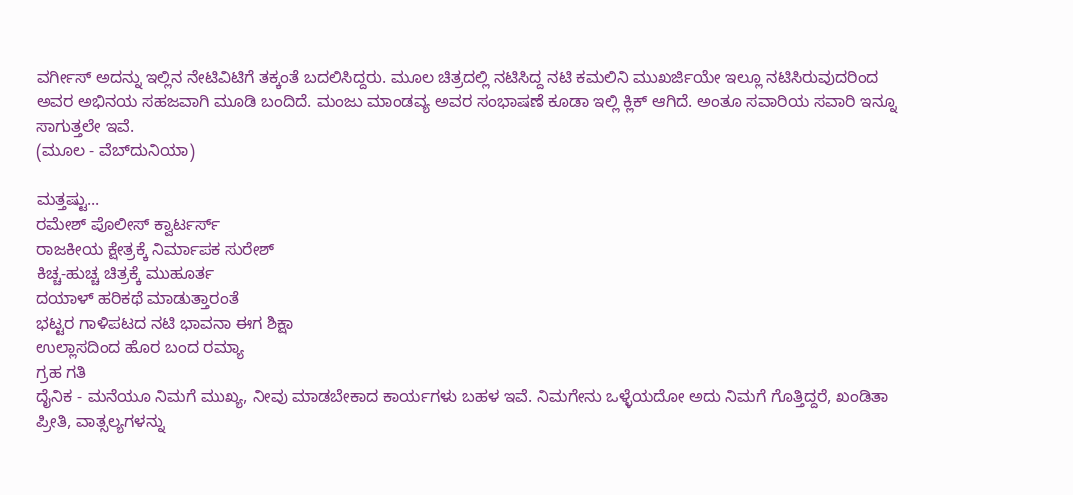ವರ್ಗೀಸ್ ಅದನ್ನು ಇಲ್ಲಿನ ನೇಟಿವಿಟಿಗೆ ತಕ್ಕಂತೆ ಬದಲಿಸಿದ್ದರು. ಮ‌ೂಲ ಚಿತ್ರದಲ್ಲಿ ನಟಿಸಿದ್ದ ನಟಿ ಕಮಲಿನಿ ಮುಖರ್ಜಿಯೇ ಇಲ್ಲೂ ನಟಿಸಿರುವುದರಿಂದ ಅವರ ಅಭಿನಯ ಸಹಜವಾಗಿ ಮ‌ೂಡಿ ಬಂದಿದೆ. ಮಂಜು ಮಾಂಡವ್ಯ ಅವರ ಸಂಭಾಷಣೆ ಕೂಡಾ ಇಲ್ಲಿ ಕ್ಲಿಕ್ ಆಗಿದೆ. ಅಂತೂ ಸವಾರಿಯ ಸವಾರಿ ಇನ್ನೂ ಸಾಗುತ್ತಲೇ ಇವೆ.
(ಮೂಲ - ವೆಬ್‌ದುನಿಯಾ)

ಮತ್ತಷ್ಟು...
ರಮೇಶ್ ಪೊಲೀಸ್ ಕ್ವಾರ್ಟರ್ಸ್
ರಾಜಕೀಯ ಕ್ಷೇತ್ರಕ್ಕೆ ನಿರ್ಮಾಪಕ ಸುರೇಶ್
ಕಿಚ್ಚ-ಹುಚ್ಚ ಚಿತ್ರಕ್ಕೆ ಮುಹೂರ್ತ
ದಯಾಳ್ ಹರಿಕಥೆ ಮಾಡುತ್ತಾರಂತೆ
ಭಟ್ಟರ ಗಾಳಿಪಟದ ನಟಿ ಭಾವನಾ ಈಗ ಶಿಕ್ಷಾ
ಉಲ್ಲಾಸದಿಂದ ಹೊರ ಬಂದ ರಮ್ಯಾ
ಗ್ರಹ ಗತಿ
ದೈನಿಕ - ಮನೆಯೂ ನಿಮಗೆ ಮುಖ್ಯ, ನೀವು ಮಾಡಬೇಕಾದ ಕಾರ್ಯಗಳು ಬಹಳ ಇವೆ. ನಿಮಗೇನು ಒಳ್ಳೆಯದೋ ಅದು ನಿಮಗೆ ಗೊತ್ತಿದ್ದರೆ, ಖಂಡಿತಾ ಪ್ರೀತಿ, ವಾತ್ಸಲ್ಯಗಳನ್ನು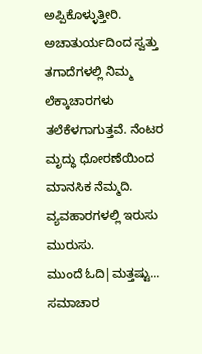ಅಪ್ಪಿಕೊಳ್ಳುತ್ತೀರಿ. ಅಚಾತುರ್ಯದಿಂದ ಸ್ವತ್ತು ತಗಾದೆಗಳಲ್ಲಿ ನಿಮ್ಮ ಲೆಕ್ಕಾಚಾರಗಳು ತಲೆಕೆಳಗಾಗುತ್ತವೆ. ನೆಂಟರ ಮೃದ್ಧು ಧೋರಣೆಯಿಂದ ಮಾನಸಿಕ ನೆಮ್ಮದಿ. ವ್ಯವಹಾರಗಳಲ್ಲಿ ಇರುಸು ಮುರುಸು.
ಮುಂದೆ ಓದಿ|ಮತ್ತಷ್ಟು...
ಸಮಾಚಾರ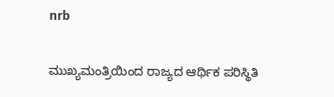nrb

ಮುಖ್ಯಮಂತ್ರಿಯಿಂದ ರಾಜ್ಯದ ಆರ್ಥಿಕ ಪರಿಸ್ಥಿತಿ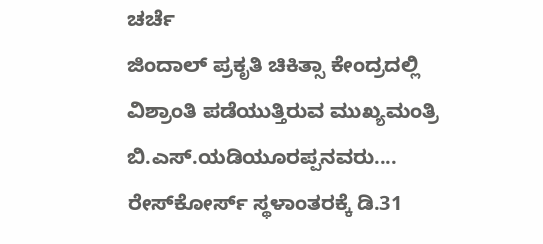ಚರ್ಚೆ
ಜಿಂದಾಲ್ ಪ್ರಕೃತಿ ಚಿಕಿತ್ಸಾ ಕೇಂದ್ರದಲ್ಲಿ ವಿಶ್ರಾಂತಿ ಪಡೆಯುತ್ತಿರುವ ಮುಖ್ಯಮಂತ್ರಿ ಬಿ.ಎಸ್.ಯಡಿಯೂರಪ್ಪನವರು....
ರೇಸ್‌ಕೋರ್ಸ್ ಸ್ಥಳಾಂತರಕ್ಕೆ ಡಿ.31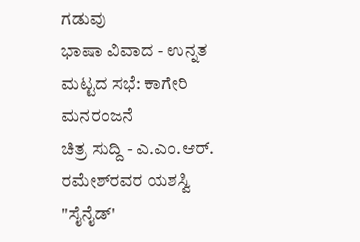ಗಡುವು
ಭಾಷಾ ವಿವಾದ - ಉನ್ನತ ಮಟ್ಟದ ಸಭೆ: ಕಾಗೇರಿ
ಮನರಂಜನೆ
ಚಿತ್ರ ಸುದ್ದಿ - ಎ.ಎಂ.ಆರ್. ರಮೇಶ್‌ರವರ ಯಶಸ್ವಿ "ಸೈನೈಡ್'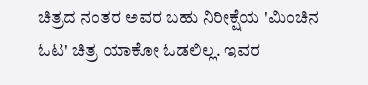ಚಿತ್ರದ ನಂತರ ಅವರ ಬಹು ನಿರೀಕ್ಷೆಯ 'ಮಿಂಚಿನ ಓಟ' ಚಿತ್ರ ಯಾಕೋ ಓಡಲಿಲ್ಲ. ಇವರ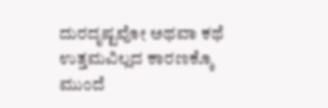ದುರದೃಷ್ಟವೋ ಅಥವಾ ಕಥೆ ಉತ್ತಮವಿಲ್ಲದ ಕಾರಣಕ್ಕೊ
ಮುಂದೆ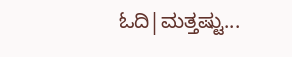ಓದಿ|ಮತ್ತಷ್ಟು...